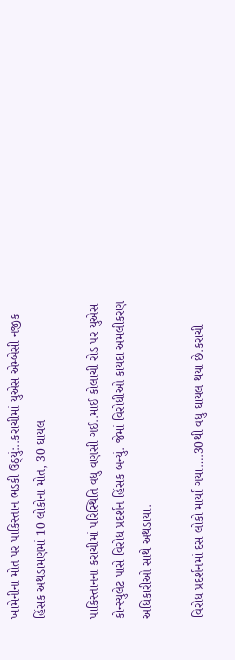ખામેનીના મોત પર પાકિસ્તાન ભડકી ઉઠ્યું:..કરાચીમાં યુએસ એમ્બેસી નજીક હિંસક અથડામણમાં 10 લોકોના મોત, 30 ઘાયલ

પાકિસ્તાનના કરાચીમાં પરિસ્થિતિ વધુ વણસી ગઈ..માઈ કોલાચી રોડ પર યુએસ કોન્સ્યુલેટ પાસે વિરોધ પ્રદર્શન હિંસક બન્યું. જેમાં વિરોધીઓ કાયદા અમલીકરણ અધિકારીઓ સાથે અથડાયા.

વિરોધ પ્રદર્શનમાં દસ લોકો માર્યા ગયા….30થી વધુ ઘાયલ થયા છે.કરાચી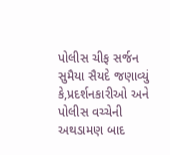પોલીસ ચીફ સર્જન સુમૈયા સૈયદે જણાવ્યું કે,પ્રદર્શનકારીઓ અને પોલીસ વચ્ચેની અથડામણ બાદ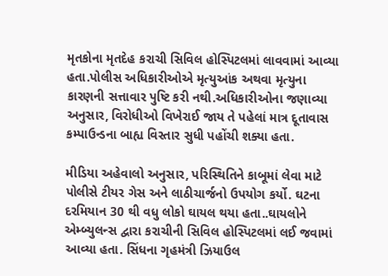મૃતકોના મૃતદેહ કરાચી સિવિલ હોસ્પિટલમાં લાવવામાં આવ્યા હતા.પોલીસ અધિકારીઓએ મૃત્યુઆંક અથવા મૃત્યુના કારણની સત્તાવાર પુષ્ટિ કરી નથી.અધિકારીઓના જણાવ્યા અનુસાર, વિરોધીઓ વિખેરાઈ જાય તે પહેલાં માત્ર દૂતાવાસ કમ્પાઉન્ડના બાહ્ય વિસ્તાર સુધી પહોંચી શક્યા હતા.

મીડિયા અહેવાલો અનુસાર, પરિસ્થિતિને કાબૂમાં લેવા માટે પોલીસે ટીયર ગેસ અને લાઠીચાર્જનો ઉપયોગ કર્યો. ઘટના દરમિયાન 30 થી વધુ લોકો ઘાયલ થયા હતા..ઘાયલોને એમ્બ્યુલન્સ દ્વારા કરાચીની સિવિલ હોસ્પિટલમાં લઈ જવામાં આવ્યા હતા. સિંધના ગૃહમંત્રી ઝિયાઉલ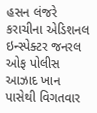હસન લંજરે કરાચીના એડિશનલ ઇન્સ્પેક્ટર જનરલ ઓફ પોલીસ આઝાદ ખાન પાસેથી વિગતવાર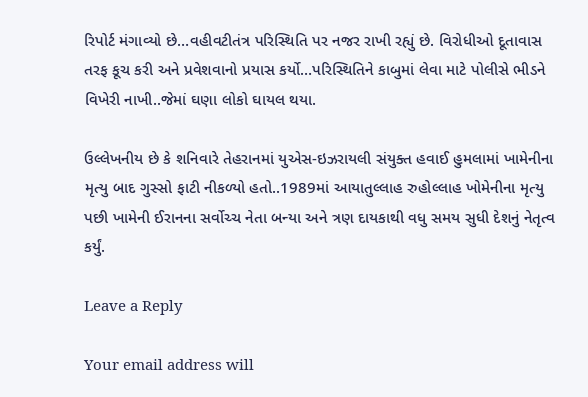રિપોર્ટ મંગાવ્યો છે…વહીવટીતંત્ર પરિસ્થિતિ પર નજર રાખી રહ્યું છે. વિરોધીઓ દૂતાવાસ તરફ કૂચ કરી અને પ્રવેશવાનો પ્રયાસ કર્યો…પરિસ્થિતિને કાબુમાં લેવા માટે પોલીસે ભીડને વિખેરી નાખી..જેમાં ઘણા લોકો ઘાયલ થયા.

ઉલ્લેખનીય છે કે શનિવારે તેહરાનમાં યુએસ-ઇઝરાયલી સંયુક્ત હવાઈ હુમલામાં ખામેનીના મૃત્યુ બાદ ગુસ્સો ફાટી નીકળ્યો હતો..1989માં આયાતુલ્લાહ રુહોલ્લાહ ખોમેનીના મૃત્યુ પછી ખામેની ઈરાનના સર્વોચ્ચ નેતા બન્યા અને ત્રણ દાયકાથી વધુ સમય સુધી દેશનું નેતૃત્વ કર્યું.

Leave a Reply

Your email address will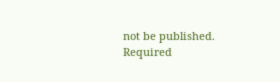not be published. Required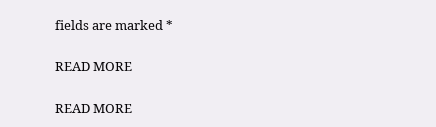fields are marked *

READ MORE

READ MORE